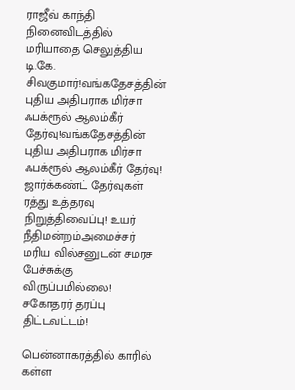ராஜீவ் காந்தி நினைவிடத்தில் மரியாதை செலுத்திய டி.கே. சிவகுமார்!வங்கதேசத்தின் புதிய அதிபராக மிர்சா ஃபக்ரூல் ஆலம்கீர் தேர்வு!வங்கதேசத்தின் புதிய அதிபராக மிர்சா ஃபக்ரூல் ஆலம்கீர் தேர்வு! ஜார்க்கண்ட் தேர்வுகள் ரத்து உத்தரவு நிறுத்திவைப்பு! உயர் நீதிமன்றம்அமைச்சர் மரிய வில்சனுடன் சமரச பேச்சுக்கு விருப்பமில்லை! சகோதரர் தரப்பு திட்டவட்டம்!

பென்னாகரத்தில் காரில் கள்ள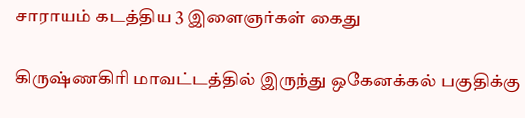சாராயம் கடத்திய 3 இளைஞர்கள் கைது

கிருஷ்ணகிரி மாவட்டத்தில் இருந்து ஒகேனக்கல் பகுதிக்கு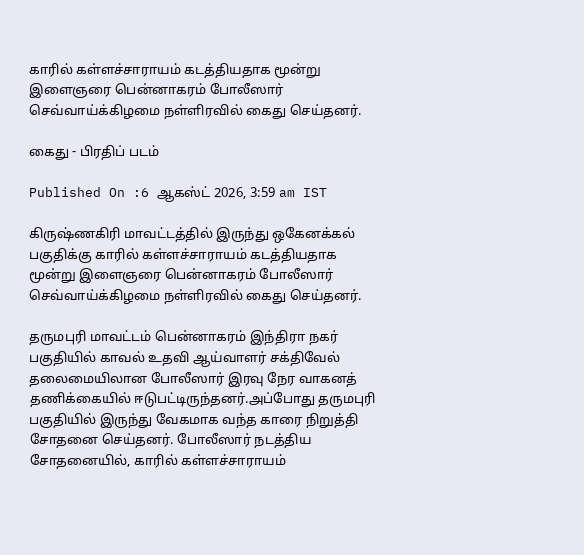காரில் கள்ளச்சாராயம் கடத்தியதாக மூன்று இளைஞரை பென்னாகரம் போலீஸார் செவ்வாய்க்கிழமை நள்ளிரவில் கைது செய்தனர்.

கைது - பிரதிப் படம்

Published On :6 ஆகஸ்ட் 2026, 3:59 am IST

கிருஷ்ணகிரி மாவட்டத்தில் இருந்து ஒகேனக்கல் பகுதிக்கு காரில் கள்ளச்சாராயம் கடத்தியதாக மூன்று இளைஞரை பென்னாகரம் போலீஸார் செவ்வாய்க்கிழமை நள்ளிரவில் கைது செய்தனர்.

தருமபுரி மாவட்டம் பென்னாகரம் இந்திரா நகர் பகுதியில் காவல் உதவி ஆய்வாளர் சக்திவேல் தலைமையிலான போலீஸார் இரவு நேர வாகனத் தணிக்கையில் ஈடுபட்டிருந்தனர்.அப்போது தருமபுரி பகுதியில் இருந்து வேகமாக வந்த காரை நிறுத்தி சோதனை செய்தனர். போலீஸார் நடத்திய சோதனையில், காரில் கள்ளச்சாராயம்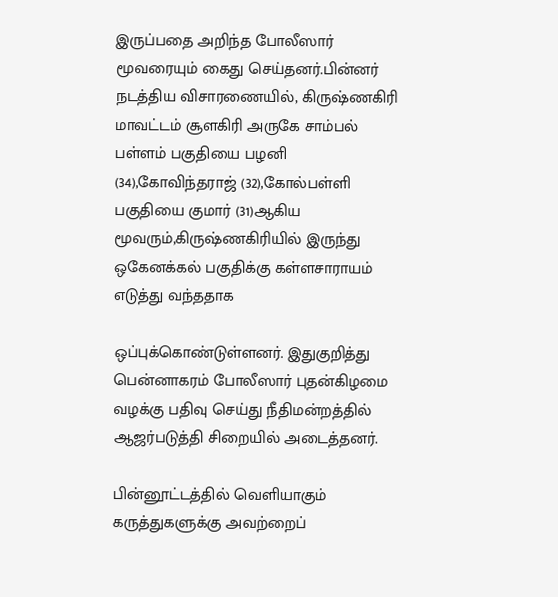இருப்பதை அறிந்த போலீஸார் மூவரையும் கைது செய்தனர்.பின்னர் நடத்திய விசாரணையில், கிருஷ்ணகிரி மாவட்டம் சூளகிரி அருகே சாம்பல் பள்ளம் பகுதியை பழனி (34),கோவிந்தராஜ் (32),கோல்பள்ளி பகுதியை குமார் (31)ஆகிய மூவரும்,கிருஷ்ணகிரியில் இருந்து ஒகேனக்கல் பகுதிக்கு கள்ளசாராயம் எடுத்து வந்ததாக

ஒப்புக்கொண்டுள்ளனர். இதுகுறித்து பென்னாகரம் போலீஸார் புதன்கிழமை வழக்கு பதிவு செய்து நீதிமன்றத்தில் ஆஜர்படுத்தி சிறையில் அடைத்தனர்.

பின்னூட்டத்தில் வெளியாகும் கருத்துகளுக்கு அவற்றைப்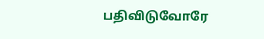பதிவிடுவோரே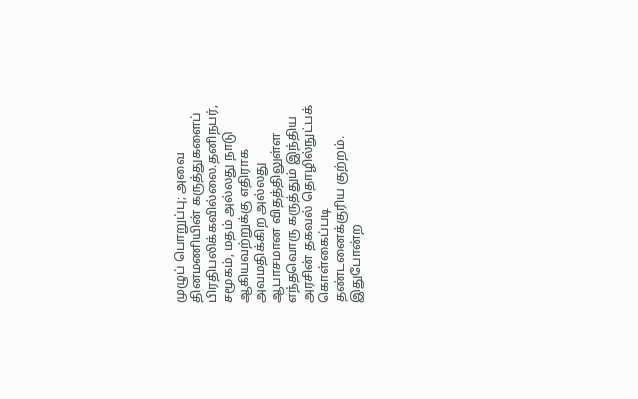முழுப் பொறுப்பு; அவை தினமணியின் கருத்துகளைப் பிரதிபலிக்கவில்லை.தனிநபர், சமூகம், மதம் அல்லது நாடு ஆகியவற்றுக்கு எதிராக அவமதிக்கிற அல்லது ஆபாசமான விதத்திலுள்ள எந்தவொரு கருத்தும் இந்திய அரசின் தகவல் தொழில்நுட்பக் கொள்கைப்படி தண்டனைக்குரிய குற்றம். இதுபோன்ற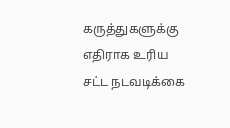கருத்துகளுக்கு எதிராக உரிய சட்ட நடவடிக்கை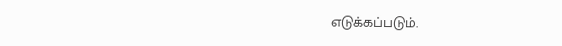எடுக்கப்படும்.